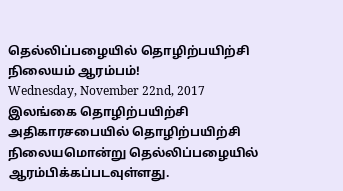தெல்லிப்பழையில் தொழிற்பயிற்சி நிலையம் ஆரம்பம்!
Wednesday, November 22nd, 2017
இலங்கை தொழிற்பயிற்சி அதிகாரசபையில் தொழிற்பயிற்சி நிலையமொன்று தெல்லிப்பழையில் ஆரம்பிக்கப்படவுள்ளது.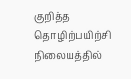குறித்த தொழிற்பயிற்சி நிலையத்தில்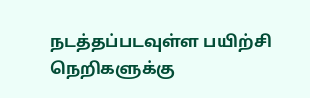நடத்தப்படவுள்ள பயிற்சி நெறிகளுக்கு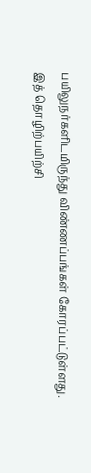பயிலுநர்களிடமிருந்து விண்ணப்பங்கள் கோரப்பட்டுள்ளது.
இத் தொழிற்பயிற்சி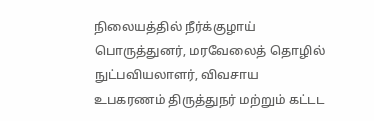நிலையத்தில் நீர்க்குழாய் பொருத்துனர், மரவேலைத் தொழில் நுட்பவியலாளர், விவசாய உபகரணம் திருத்துநர் மற்றும் கட்டட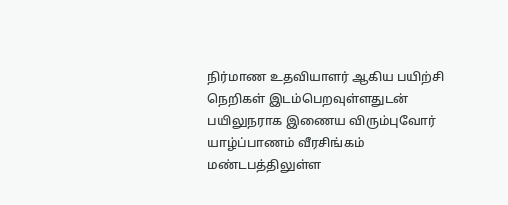நிர்மாண உதவியாளர் ஆகிய பயிற்சி நெறிகள் இடம்பெறவுள்ளதுடன் பயிலுநராக இணைய விரும்புவோர் யாழ்ப்பாணம் வீரசிங்கம் மண்டபத்திலுள்ள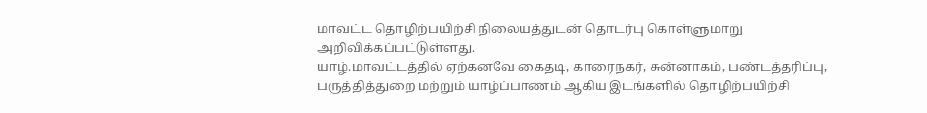மாவட்ட தொழிற்பயிற்சி நிலையத்துடன் தொடர்பு கொள்ளுமாறு அறிவிக்கப்பட்டுள்ளது.
யாழ்.மாவட்டத்தில் ஏற்கனவே கைதடி, காரைநகர், சுன்னாகம், பண்டத்தரிப்பு, பருத்தித்துறை மற்றும் யாழ்ப்பாணம் ஆகிய இடங்களில் தொழிற்பயிற்சி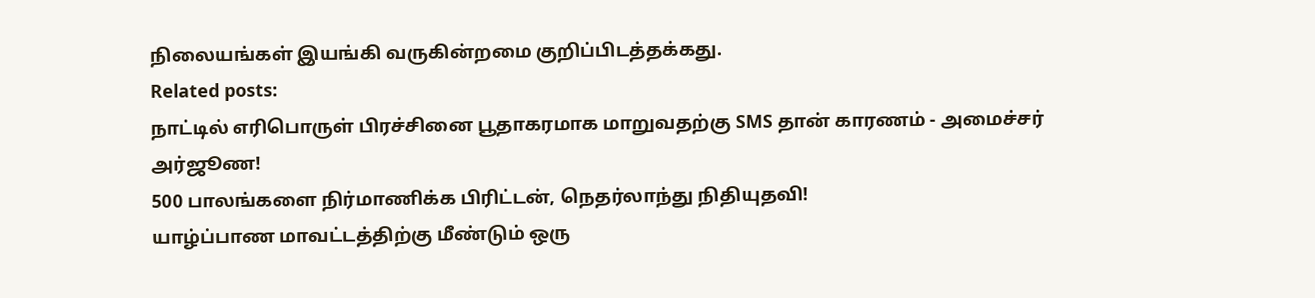நிலையங்கள் இயங்கி வருகின்றமை குறிப்பிடத்தக்கது.
Related posts:
நாட்டில் எரிபொருள் பிரச்சினை பூதாகரமாக மாறுவதற்கு SMS தான் காரணம் - அமைச்சர் அர்ஜூண!
500 பாலங்களை நிர்மாணிக்க பிரிட்டன், நெதர்லாந்து நிதியுதவி!
யாழ்ப்பாண மாவட்டத்திற்கு மீண்டும் ஒரு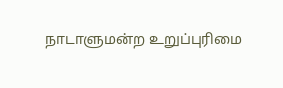நாடாளுமன்ற உறுப்புரிமை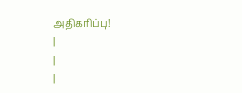அதிகரிப்பு!
|
|
|